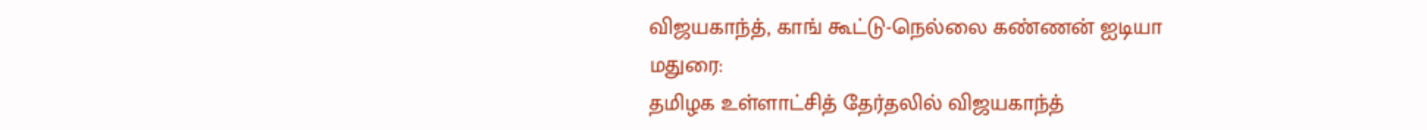விஜயகாந்த், காங் கூட்டு-நெல்லை கண்ணன் ஐடியா
மதுரை:
தமிழக உள்ளாட்சித் தேர்தலில் விஜயகாந்த்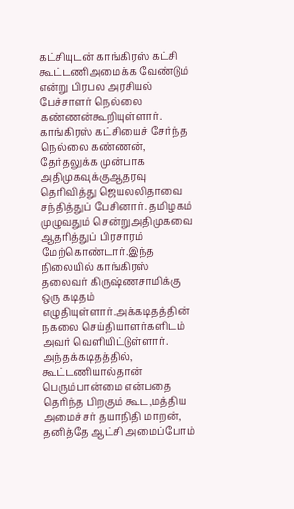கட்சியுடன் காங்கிரஸ் கட்சி கூட்டணிஅமைக்க வேண்டும் என்று பிரபல அரசியல் பேச்சாளர் நெல்லை கண்ணன்கூறியுள்ளார்.
காங்கிரஸ் கட்சியைச் சேர்ந்த நெல்லை கண்ணன், தேர்தலுக்க முன்பாக அதிமுகவுக்குஆதரவு தெரிவித்து ஜெயலலிதாவை சந்தித்துப் பேசினார். தமிழகம் முழுவதும் சென்றுஅதிமுகவை ஆதரித்துப் பிரசாரம் மேற்கொண்டார்.இந்த நிலையில் காங்கிரஸ் தலைவர் கிருஷ்ணசாமிக்கு ஒரு கடிதம் எழுதியுள்ளார்.அக்கடிதத்தின் நகலை செய்தியாளர்களிடம் அவர் வெளியிட்டுள்ளார். அந்தக்கடிதத்தில், கூட்டணியால்தான் பெரும்பான்மை என்பதை தெரிந்த பிறகும் கூட,மத்திய அமைச்சர் தயாநிதி மாறன், தனித்தே ஆட்சி அமைப்போம்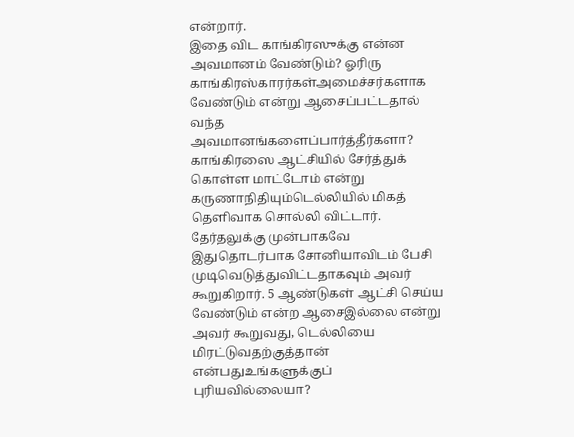என்றார்.
இதை விட காங்கிரஸுக்கு என்ன அவமானம் வேண்டும்? ஓரிரு காங்கிரஸ்காரர்கள்அமைச்சர்களாக வேண்டும் என்று ஆசைப்பட்டதால் வந்த அவமானங்களைப்பார்த்தீர்களா?
காங்கிரஸை ஆட்சியில் சேர்த்துக் கொள்ள மாட்டோம் என்று கருணாநிதியும்டெல்லியில் மிகத் தெளிவாக சொல்லி விட்டார்.
தேர்தலுக்கு முன்பாகவே இதுதொடர்பாக சோனியாவிடம் பேசி முடிவெடுத்துவிட்டதாகவும் அவர் கூறுகிறார். 5 ஆண்டுகள் ஆட்சி செய்ய வேண்டும் என்ற ஆசைஇல்லை என்று அவர் கூறுவது, டெல்லியை மிரட்டுவதற்குத்தான் என்பதுஉங்களுக்குப் புரியவில்லையா?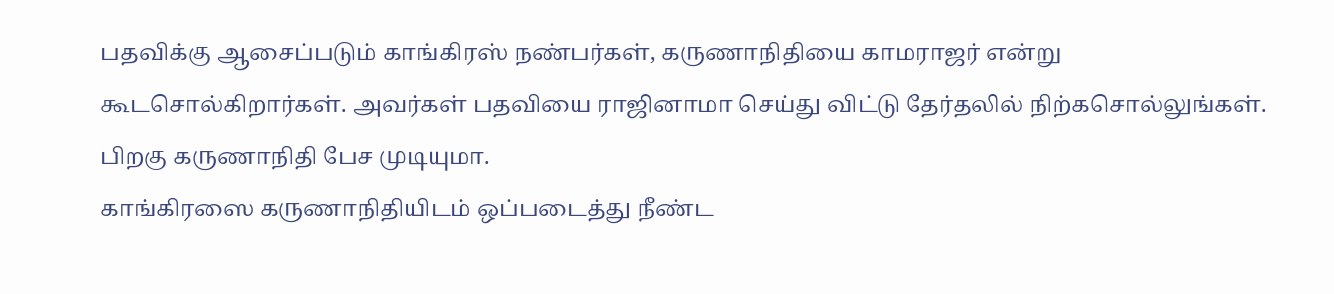பதவிக்கு ஆசைப்படும் காங்கிரஸ் நண்பர்கள், கருணாநிதியை காமராஜர் என்று கூடசொல்கிறார்கள். அவர்கள் பதவியை ராஜினாமா செய்து விட்டு தேர்தலில் நிற்கசொல்லுங்கள். பிறகு கருணாநிதி பேச முடியுமா.
காங்கிரஸை கருணாநிதியிடம் ஒப்படைத்து நீண்ட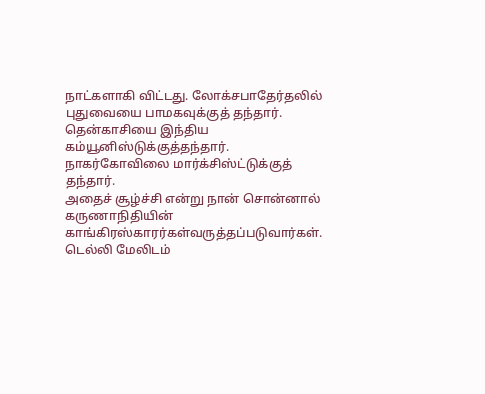நாட்களாகி விட்டது. லோக்சபாதேர்தலில் புதுவையை பாமகவுக்குத் தந்தார். தென்காசியை இந்திய கம்யூனிஸ்டுக்குத்தந்தார். நாகர்கோவிலை மார்க்சிஸ்ட்டுக்குத் தந்தார்.
அதைச் சூழ்ச்சி என்று நான் சொன்னால் கருணாநிதியின் காங்கிரஸ்காரர்கள்வருத்தப்படுவார்கள். டெல்லி மேலிடம்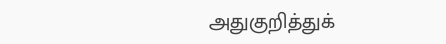அதுகுறித்துக்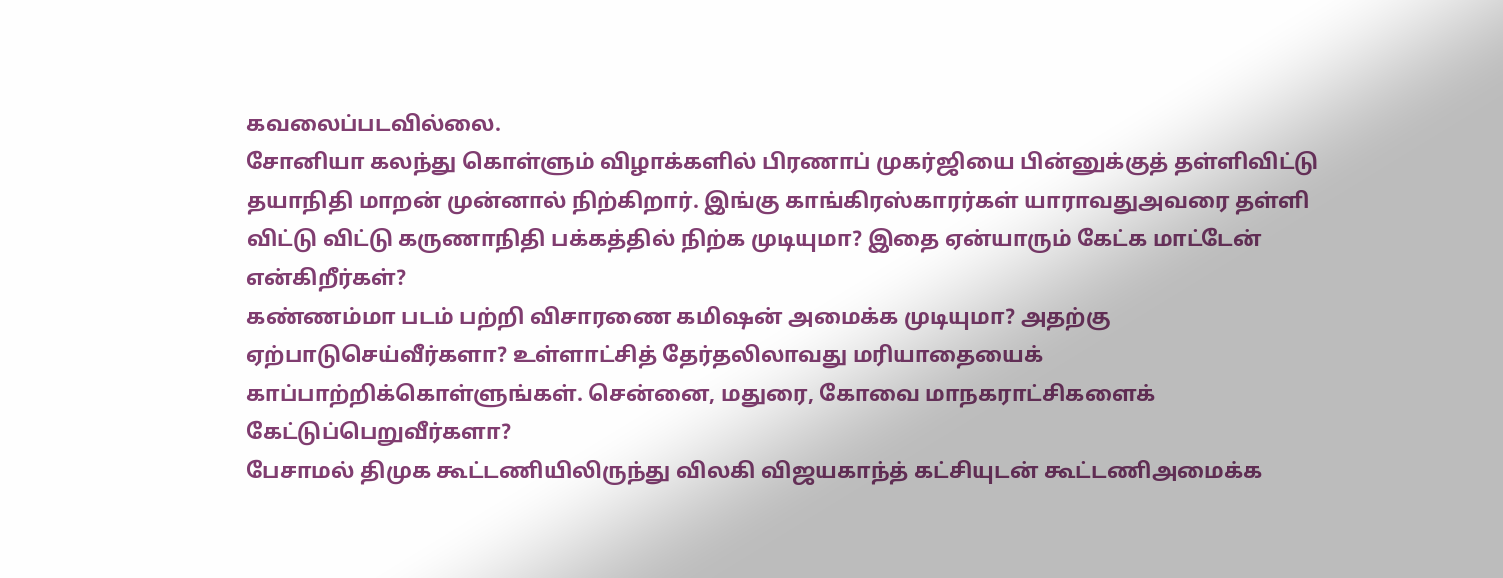கவலைப்படவில்லை.
சோனியா கலந்து கொள்ளும் விழாக்களில் பிரணாப் முகர்ஜியை பின்னுக்குத் தள்ளிவிட்டு தயாநிதி மாறன் முன்னால் நிற்கிறார். இங்கு காங்கிரஸ்காரர்கள் யாராவதுஅவரை தள்ளி விட்டு விட்டு கருணாநிதி பக்கத்தில் நிற்க முடியுமா? இதை ஏன்யாரும் கேட்க மாட்டேன் என்கிறீர்கள்?
கண்ணம்மா படம் பற்றி விசாரணை கமிஷன் அமைக்க முடியுமா? அதற்கு ஏற்பாடுசெய்வீர்களா? உள்ளாட்சித் தேர்தலிலாவது மரியாதையைக் காப்பாற்றிக்கொள்ளுங்கள். சென்னை, மதுரை, கோவை மாநகராட்சிகளைக் கேட்டுப்பெறுவீர்களா?
பேசாமல் திமுக கூட்டணியிலிருந்து விலகி விஜயகாந்த் கட்சியுடன் கூட்டணிஅமைக்க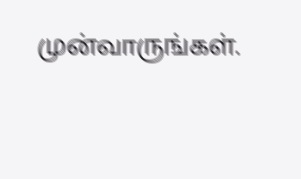முன்வாருங்கள்.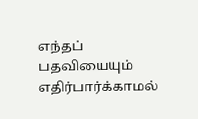எந்தப் பதவியையும் எதிர்பார்க்காமல்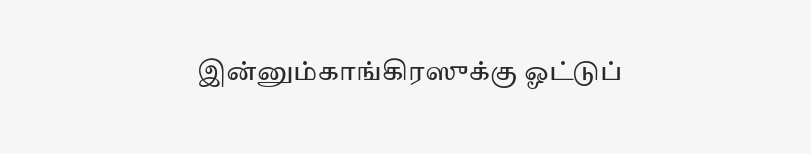இன்னும்காங்கிரஸுக்கு ஓட்டுப்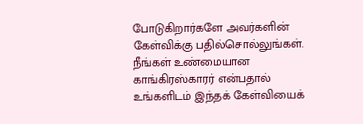போடுகிறார்களே அவர்களின் கேள்விக்கு பதில்சொல்லுங்கள்.
நீங்கள் உண்மையான காங்கிரஸ்காரர் என்பதால் உங்களிடம் இந்தக் கேள்வியைக்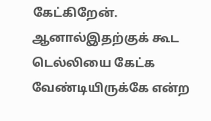கேட்கிறேன். ஆனால்இதற்குக் கூட டெல்லியை கேட்க வேண்டியிருக்கே என்ற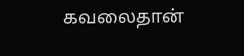கவலைதான்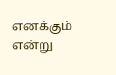எனக்கும் என்று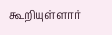கூறியுள்ளார்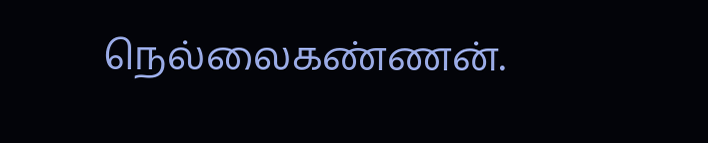நெல்லைகண்ணன்.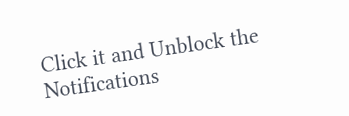Click it and Unblock the Notifications